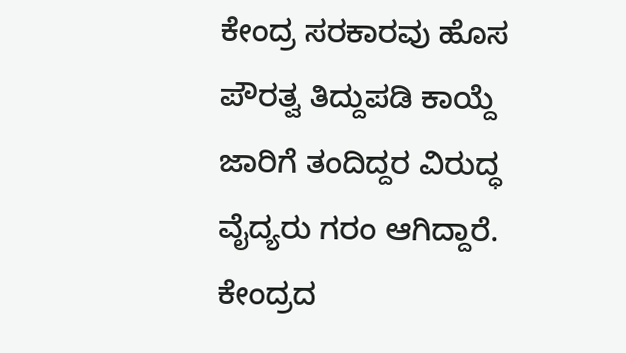ಕೇಂದ್ರ ಸರಕಾರವು ಹೊಸ ಪೌರತ್ವ ತಿದ್ದುಪಡಿ ಕಾಯ್ದೆ ಜಾರಿಗೆ ತಂದಿದ್ದರ ವಿರುದ್ಧ ವೈದ್ಯರು ಗರಂ ಆಗಿದ್ದಾರೆ. ಕೇಂದ್ರದ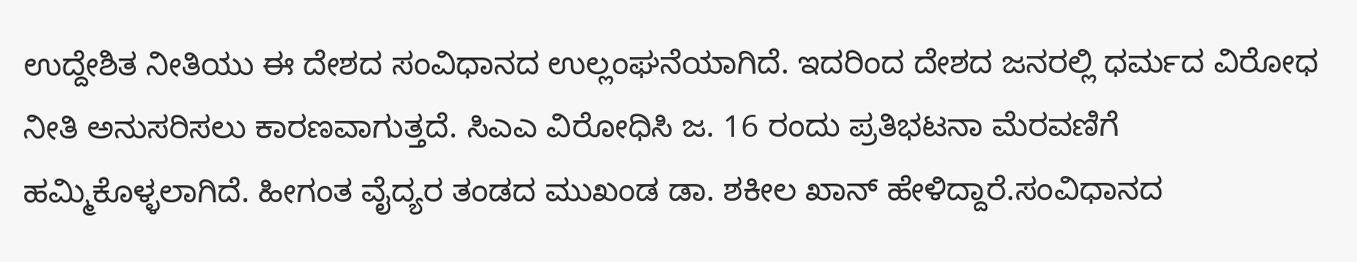ಉದ್ದೇಶಿತ ನೀತಿಯು ಈ ದೇಶದ ಸಂವಿಧಾನದ ಉಲ್ಲಂಘನೆಯಾಗಿದೆ. ಇದರಿಂದ ದೇಶದ ಜನರಲ್ಲಿ ಧರ್ಮದ ವಿರೋಧ ನೀತಿ ಅನುಸರಿಸಲು ಕಾರಣವಾಗುತ್ತದೆ. ಸಿಎಎ ವಿರೋಧಿಸಿ ಜ. 16 ರಂದು ಪ್ರತಿಭಟನಾ ಮೆರವಣಿಗೆ ಹಮ್ಮಿಕೊಳ್ಳಲಾಗಿದೆ. ಹೀಗಂತ ವೈದ್ಯರ ತಂಡದ ಮುಖಂಡ ಡಾ. ಶಕೀಲ ಖಾನ್ ಹೇಳಿದ್ದಾರೆ.ಸಂವಿಧಾನದ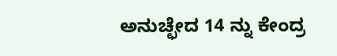ಅನುಚ್ಛೇದ 14 ನ್ನು ಕೇಂದ್ರ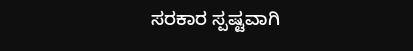ಸರಕಾರ ಸ್ಪಷ್ಟವಾಗಿ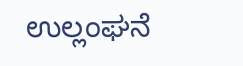ಉಲ್ಲಂಘನೆ